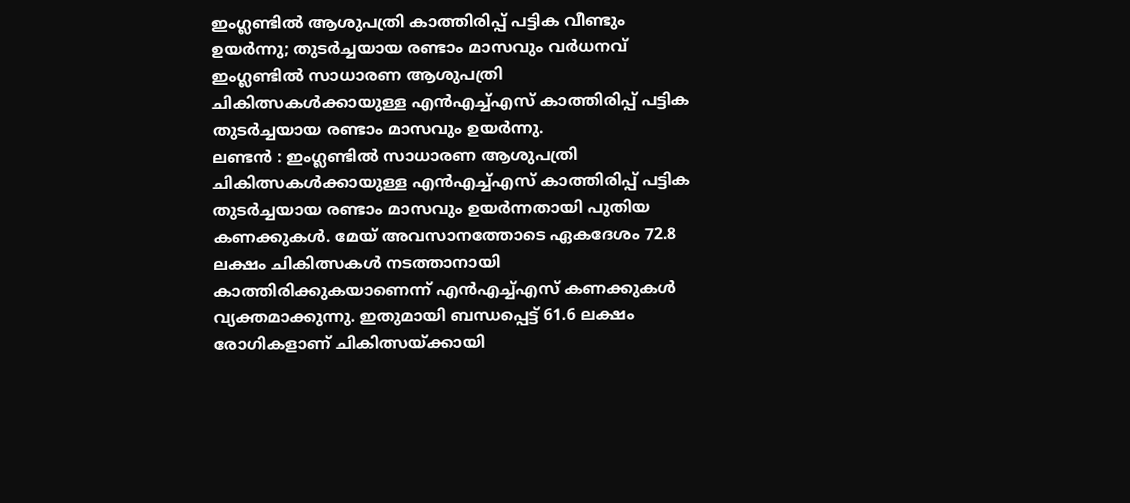ഇംഗ്ലണ്ടിൽ ആശുപത്രി കാത്തിരിപ്പ് പട്ടിക വീണ്ടും ഉയർന്നു; തുടർച്ചയായ രണ്ടാം മാസവും വർധനവ്
ഇംഗ്ലണ്ടിൽ സാധാരണ ആശുപത്രി ചികിത്സകൾക്കായുള്ള എൻഎച്ച്എസ് കാത്തിരിപ്പ് പട്ടിക തുടർച്ചയായ രണ്ടാം മാസവും ഉയർന്നു.
ലണ്ടൻ : ഇംഗ്ലണ്ടിൽ സാധാരണ ആശുപത്രി ചികിത്സകൾക്കായുള്ള എൻഎച്ച്എസ് കാത്തിരിപ്പ് പട്ടിക തുടർച്ചയായ രണ്ടാം മാസവും ഉയർന്നതായി പുതിയ കണക്കുകൾ. മേയ് അവസാനത്തോടെ ഏകദേശം 72.8 ലക്ഷം ചികിത്സകൾ നടത്താനായി കാത്തിരിക്കുകയാണെന്ന് എൻഎച്ച്എസ് കണക്കുകൾ വ്യക്തമാക്കുന്നു. ഇതുമായി ബന്ധപ്പെട്ട് 61.6 ലക്ഷം രോഗികളാണ് ചികിത്സയ്ക്കായി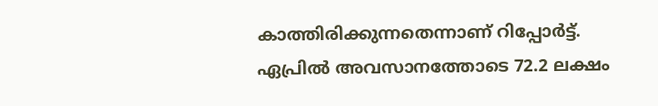കാത്തിരിക്കുന്നതെന്നാണ് റിപ്പോർട്ട്.
ഏപ്രിൽ അവസാനത്തോടെ 72.2 ലക്ഷം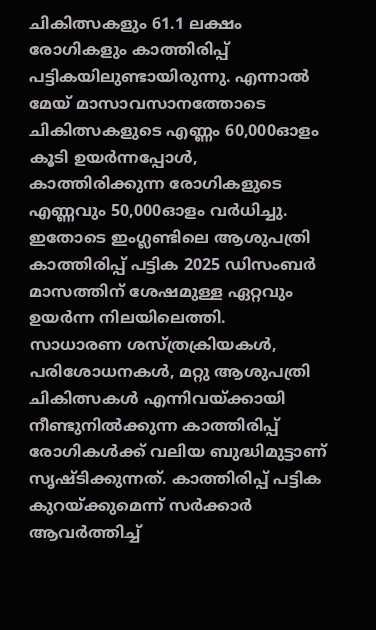ചികിത്സകളും 61.1 ലക്ഷം രോഗികളും കാത്തിരിപ്പ് പട്ടികയിലുണ്ടായിരുന്നു. എന്നാൽ മേയ് മാസാവസാനത്തോടെ ചികിത്സകളുടെ എണ്ണം 60,000ഓളം കൂടി ഉയർന്നപ്പോൾ, കാത്തിരിക്കുന്ന രോഗികളുടെ എണ്ണവും 50,000ഓളം വർധിച്ചു. ഇതോടെ ഇംഗ്ലണ്ടിലെ ആശുപത്രി കാത്തിരിപ്പ് പട്ടിക 2025 ഡിസംബർ മാസത്തിന് ശേഷമുള്ള ഏറ്റവും ഉയർന്ന നിലയിലെത്തി.
സാധാരണ ശസ്ത്രക്രിയകൾ, പരിശോധനകൾ, മറ്റു ആശുപത്രി ചികിത്സകൾ എന്നിവയ്ക്കായി നീണ്ടുനിൽക്കുന്ന കാത്തിരിപ്പ് രോഗികൾക്ക് വലിയ ബുദ്ധിമുട്ടാണ് സൃഷ്ടിക്കുന്നത്. കാത്തിരിപ്പ് പട്ടിക കുറയ്ക്കുമെന്ന് സർക്കാർ ആവർത്തിച്ച്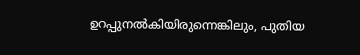ഉറപ്പുനൽകിയിരുന്നെങ്കിലും, പുതിയ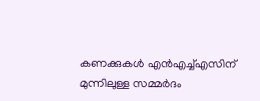കണക്കുകൾ എൻഎച്ച്എസിന് മുന്നിലുള്ള സമ്മർദം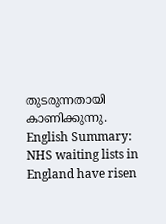തുടരുന്നതായി കാണിക്കുന്നു.
English Summary: NHS waiting lists in England have risen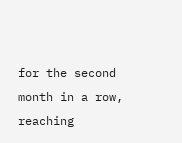for the second month in a row, reaching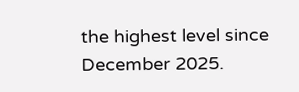the highest level since December 2025.